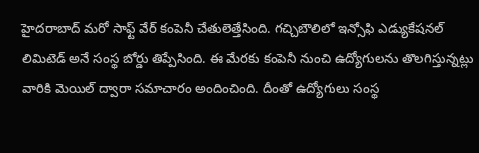హైదరాబాద్ మరో సాఫ్ట్ వేర్ కంపెనీ చేతులెత్తేసింది. గచ్చిబౌలిలో ఇన్సోఫి ఎడ్యుకేషనల్ లిమిటెడ్ అనే సంస్థ బోర్డు తిప్పేసింది. ఈ మేరకు కంపెనీ నుంచి ఉద్యోగులను తొలగిస్తున్నట్లు వారికి మెయిల్ ద్వారా సమాచారం అందించింది. దీంతో ఉద్యోగులు సంస్థ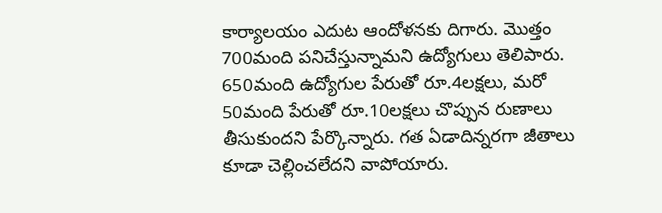కార్యాలయం ఎదుట ఆందోళనకు దిగారు. మొత్తం 700మంది పనిచేస్తున్నామని ఉద్యోగులు తెలిపారు. 650మంది ఉద్యోగుల పేరుతో రూ.4లక్షలు, మరో 50మంది పేరుతో రూ.10లక్షలు చొప్పున రుణాలు తీసుకుందని పేర్కొన్నారు. గత ఏడాదిన్నరగా జీతాలు కూడా చెల్లించలేదని వాపోయారు.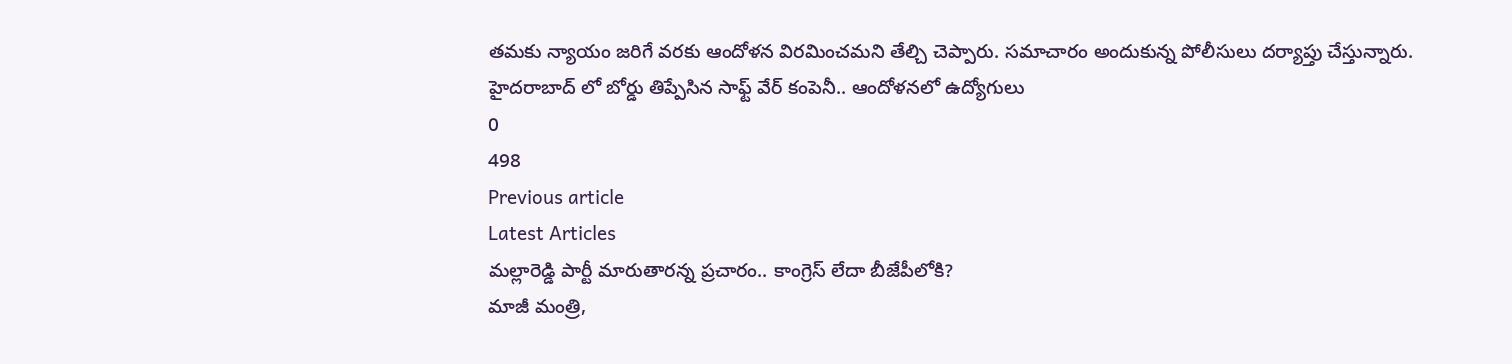తమకు న్యాయం జరిగే వరకు ఆందోళన విరమించమని తేల్చి చెప్పారు. సమాచారం అందుకున్న పోలీసులు దర్యాప్తు చేస్తున్నారు.
హైదరాబాద్ లో బోర్డు తిప్పేసిన సాఫ్ట్ వేర్ కంపెనీ.. ఆందోళనలో ఉద్యోగులు
0
498
Previous article
Latest Articles
మల్లారెడ్డి పార్టీ మారుతారన్న ప్రచారం.. కాంగ్రెస్ లేదా బీజేపీలోకి?
మాజీ మంత్రి,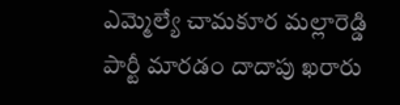ఎమ్మెల్యే చామకూర మల్లారెడ్డి పార్టీ మారడం దాదాపు ఖరారు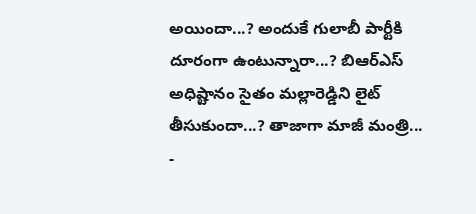అయిందా...? అందుకే గులాబీ పార్టీకి దూరంగా ఉంటున్నారా...? బిఆర్ఎస్ అధిష్టానం సైతం మల్లారెడ్డిని లైట్ తీసుకుందా...? తాజాగా మాజీ మంత్రి...
-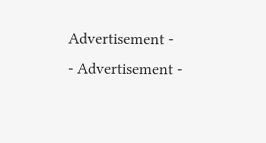Advertisement -
- Advertisement -